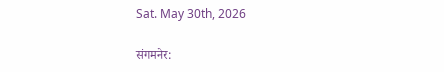Sat. May 30th, 2026

संगमनेर: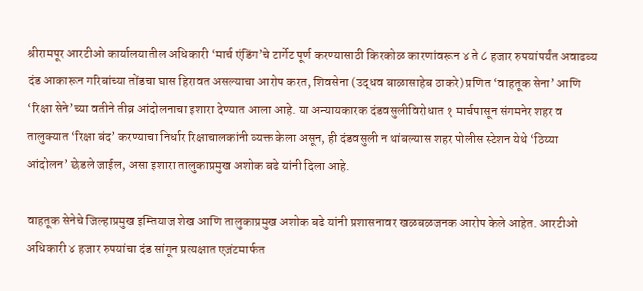श्रीरामपूर आरटीओ कार्यालयातील अधिकारी ‘मार्च एंडिंग’चे टार्गेट पूर्ण करण्यासाठी किरकोळ कारणांवरून ४ ते ८ हजार रुपयांपर्यंत अवाढव्य दंड आकारून गरिबांच्या तोंडचा घास हिरावत असल्याचा आरोप करत, शिवसेना (उद्धव बाळासाहेब ठाकरे) प्रणित ‘वाहतूक सेना’ आणि ‘रिक्षा सेने’च्या वतीने तीव्र आंदोलनाचा इशारा देण्यात आला आहे. या अन्यायकारक दंडवसुलीविरोधात १ मार्चपासून संगमनेर शहर व तालुक्यात ‘रिक्षा बंद’ करण्याचा निर्धार रिक्षाचालकांनी व्यक्त केला असून, ही दंडवसुली न थांबल्यास शहर पोलीस स्टेशन येथे ‘ठिय्या आंदोलन’ छेडले जाईल, असा इशारा तालुकाप्रमुख अशोक बढे यांनी दिला आहे.

वाहतूक सेनेचे जिल्हाप्रमुख इम्तियाज शेख आणि तालुकाप्रमुख अशोक बढे यांनी प्रशासनावर खळबळजनक आरोप केले आहेत. आरटीओ अधिकारी ४ हजार रुपयांचा दंड सांगून प्रत्यक्षात एजंटमार्फत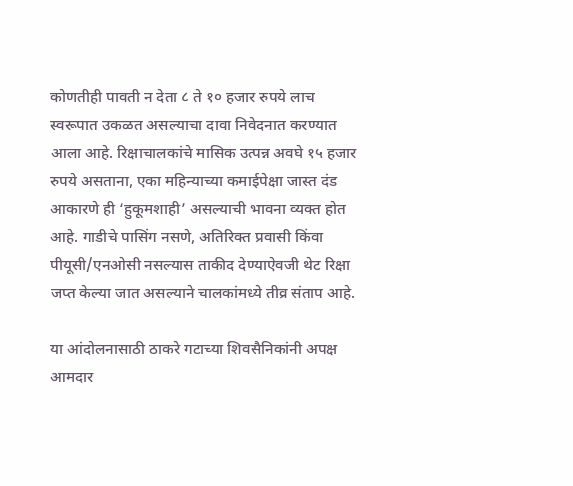कोणतीही पावती न देता ८ ते १० हजार रुपये लाच स्वरूपात उकळत असल्याचा दावा निवेदनात करण्यात आला आहे. रिक्षाचालकांचे मासिक उत्पन्न अवघे १५ हजार रुपये असताना, एका महिन्याच्या कमाईपेक्षा जास्त दंड आकारणे ही ‘हुकूमशाही’ असल्याची भावना व्यक्त होत आहे. गाडीचे पासिंग नसणे, अतिरिक्त प्रवासी किंवा पीयूसी/एनओसी नसल्यास ताकीद देण्याऐवजी थेट रिक्षा जप्त केल्या जात असल्याने चालकांमध्ये तीव्र संताप आहे.

या आंदोलनासाठी ठाकरे गटाच्या शिवसैनिकांनी अपक्ष आमदार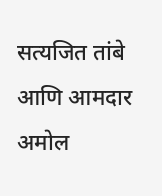सत्यजित तांबे आणि आमदार अमोल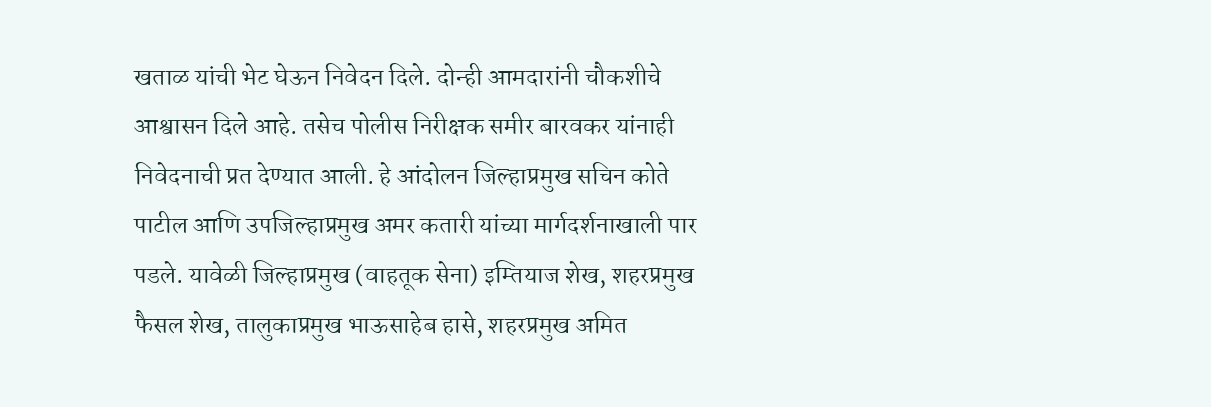खताळ यांची भेट घेऊन निवेदन दिले. दोन्ही आमदारांनी चौकशीचे आश्वासन दिले आहे. तसेच पोलीस निरीक्षक समीर बारवकर यांनाही निवेदनाची प्रत देण्यात आली. हे आंदोलन जिल्हाप्रमुख सचिन कोते पाटील आणि उपजिल्हाप्रमुख अमर कतारी यांच्या मार्गदर्शनाखाली पार पडले. यावेळी जिल्हाप्रमुख (वाहतूक सेना) इम्तियाज शेख, शहरप्रमुख फैसल शेख, तालुकाप्रमुख भाऊसाहेब हासे, शहरप्रमुख अमित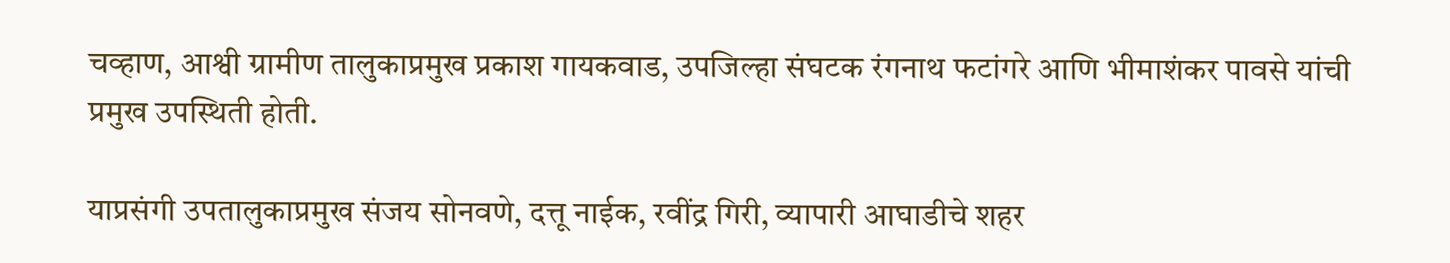चव्हाण, आश्वी ग्रामीण तालुकाप्रमुख प्रकाश गायकवाड, उपजिल्हा संघटक रंगनाथ फटांगरे आणि भीमाशंकर पावसे यांची प्रमुख उपस्थिती होती.

याप्रसंगी उपतालुकाप्रमुख संजय सोनवणे, दत्तू नाईक, रवींद्र गिरी, व्यापारी आघाडीचे शहर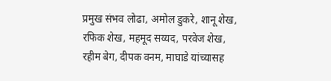प्रमुख संभव लोढा, अमोल डुकरे, शानू शेख, रफिक शेख, महमूद सय्यद, परवेज शेख, रहीम बेग, दीपक वनम, माघाडे यांच्यासह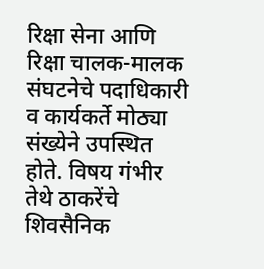रिक्षा सेना आणि रिक्षा चालक-मालक संघटनेचे पदाधिकारी व कार्यकर्ते मोठ्या संख्येने उपस्थित होते. विषय गंभीर तेथे ठाकरेंचे शिवसैनिक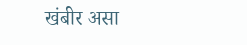खंबीर असा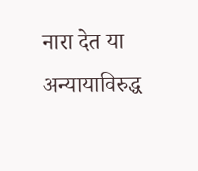नारा देत या अन्यायाविरुद्ध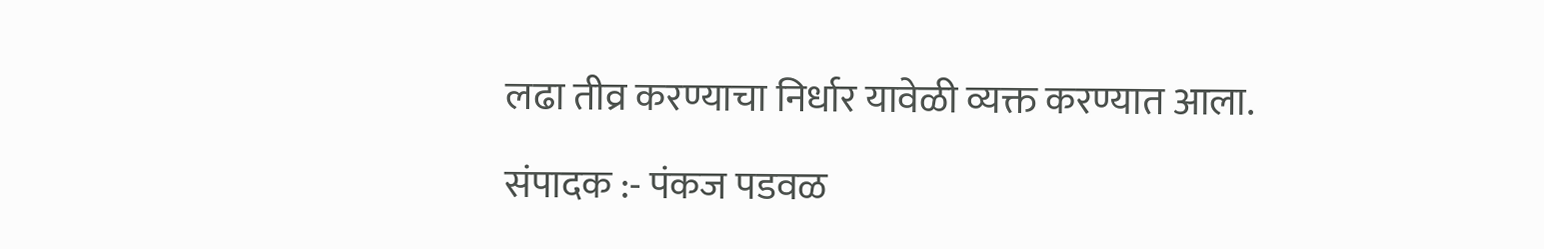लढा तीव्र करण्याचा निर्धार यावेळी व्यक्त करण्यात आला.

संपादक :- पंकज पडवळ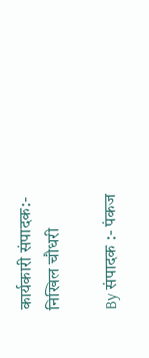कार्यकारी संपादक:- निखिल चौधरी

By संपादक :- पंकज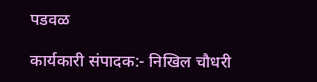पडवळ

कार्यकारी संपादक:- निखिल चौधरी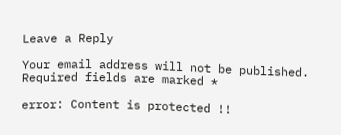Leave a Reply

Your email address will not be published. Required fields are marked *

error: Content is protected !!